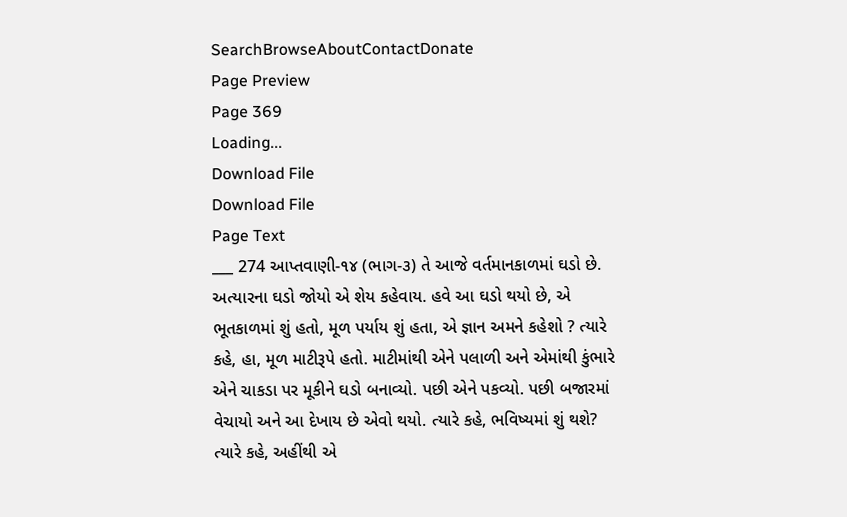SearchBrowseAboutContactDonate
Page Preview
Page 369
Loading...
Download File
Download File
Page Text
___ 274 આપ્તવાણી-૧૪ (ભાગ-૩) તે આજે વર્તમાનકાળમાં ઘડો છે. અત્યારના ઘડો જોયો એ શેય કહેવાય. હવે આ ઘડો થયો છે, એ ભૂતકાળમાં શું હતો, મૂળ પર્યાય શું હતા, એ જ્ઞાન અમને કહેશો ? ત્યારે કહે, હા, મૂળ માટીરૂપે હતો. માટીમાંથી એને પલાળી અને એમાંથી કુંભારે એને ચાકડા પર મૂકીને ઘડો બનાવ્યો. પછી એને પકવ્યો. પછી બજારમાં વેચાયો અને આ દેખાય છે એવો થયો. ત્યારે કહે, ભવિષ્યમાં શું થશે? ત્યારે કહે, અહીંથી એ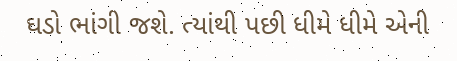ઘડો ભાંગી જશે. ત્યાંથી પછી ધીમે ધીમે એની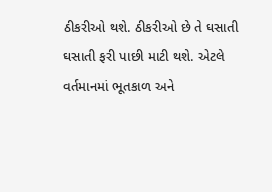ઠીકરીઓ થશે. ઠીકરીઓ છે તે ઘસાતી ઘસાતી ફરી પાછી માટી થશે. એટલે વર્તમાનમાં ભૂતકાળ અને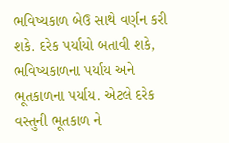ભવિષ્યકાળ બેઉ સાથે વર્ણન કરી શકે. દરેક પર્યાયો બતાવી શકે, ભવિષ્યકાળના પર્યાય અને ભૂતકાળના પર્યાય. એટલે દરેક વસ્તુની ભૂતકાળ ને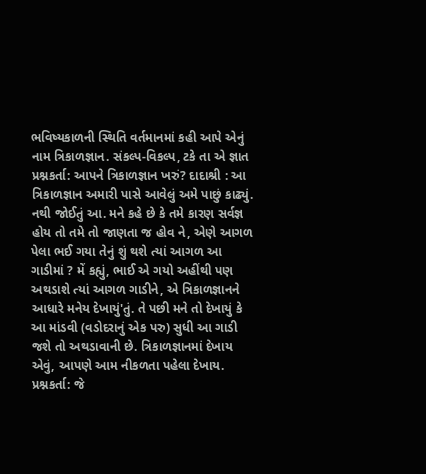ભવિષ્યકાળની સ્થિતિ વર્તમાનમાં કહી આપે એનું નામ ત્રિકાળજ્ઞાન. સંકલ્પ-વિકલ્પ, ટકે તા એ જ્ઞાત પ્રશ્નકર્તા: આપને ત્રિકાળજ્ઞાન ખરું? દાદાશ્રી : આ ત્રિકાળજ્ઞાન અમારી પાસે આવેલું અમે પાછું કાઢ્યું. નથી જોઈતું આ. મને કહે છે કે તમે કારણ સર્વજ્ઞ હોય તો તમે તો જાણતા જ હોવ ને, એણે આગળ પેલા ભઈ ગયા તેનું શું થશે ત્યાં આગળ આ ગાડીમાં ? મેં કહ્યું, ભાઈ એ ગયો અહીંથી પણ અથડાશે ત્યાં આગળ ગાડીને, એ ત્રિકાળજ્ઞાનને આધારે મનેય દેખાયું'તું. તે પછી મને તો દેખાયું કે આ માંડવી (વડોદરાનું એક પરુ) સુધી આ ગાડી જશે તો અથડાવાની છે. ત્રિકાળજ્ઞાનમાં દેખાય એવું, આપણે આમ નીકળતા પહેલા દેખાય. પ્રશ્નકર્તા: જે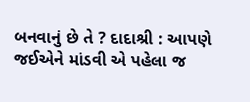બનવાનું છે તે ? દાદાશ્રી : આપણે જઈએને માંડવી એ પહેલા જ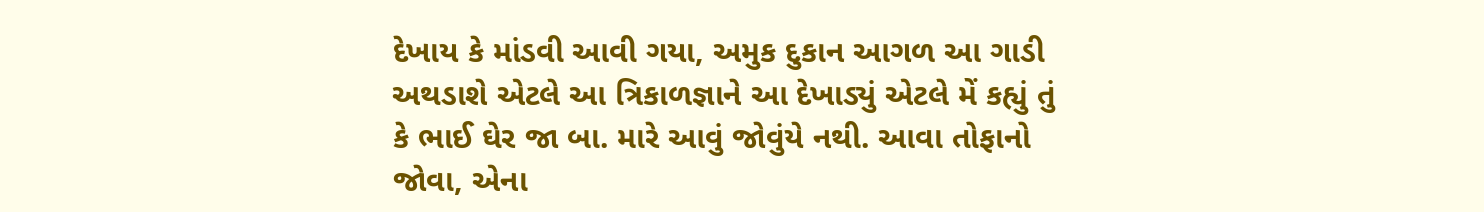દેખાય કે માંડવી આવી ગયા, અમુક દુકાન આગળ આ ગાડી અથડાશે એટલે આ ત્રિકાળજ્ઞાને આ દેખાડ્યું એટલે મેં કહ્યું તું કે ભાઈ ઘેર જા બા. મારે આવું જોવુંયે નથી. આવા તોફાનો જોવા, એના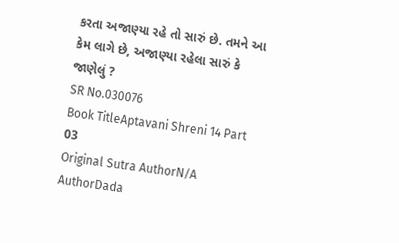કરતા અજાણ્યા રહે તો સારું છે. તમને આ કેમ લાગે છે, અજાણ્યા રહેલા સારું કે જાણેલું ?
SR No.030076
Book TitleAptavani Shreni 14 Part 03
Original Sutra AuthorN/A
AuthorDada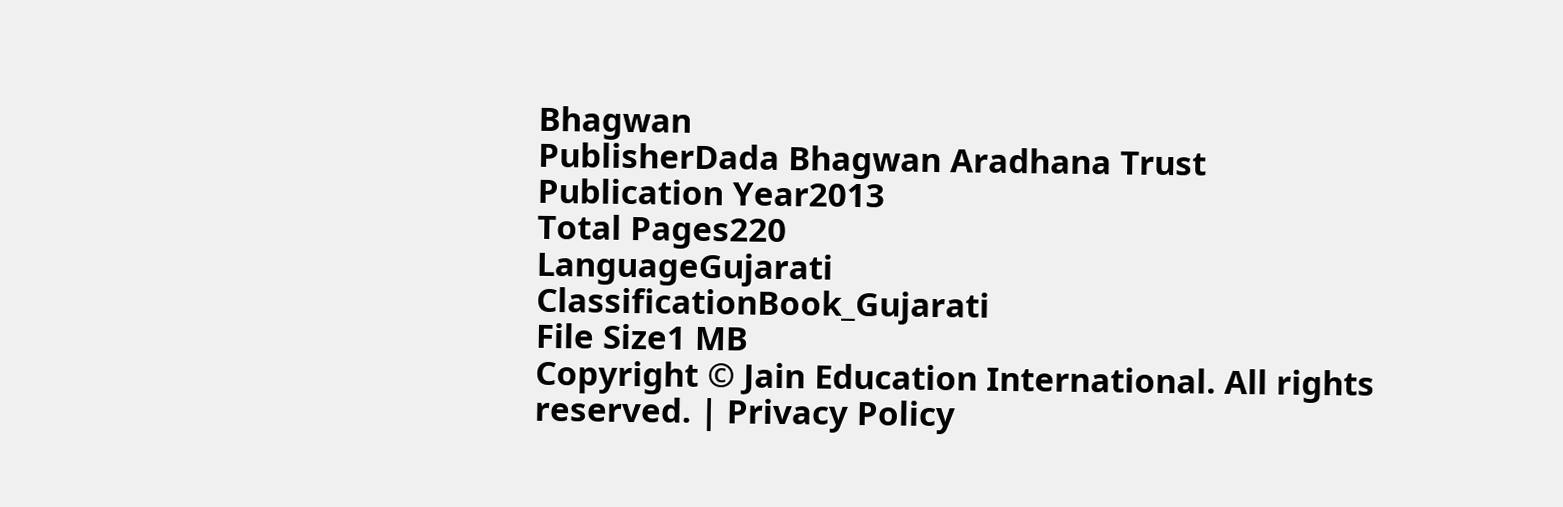Bhagwan
PublisherDada Bhagwan Aradhana Trust
Publication Year2013
Total Pages220
LanguageGujarati
ClassificationBook_Gujarati
File Size1 MB
Copyright © Jain Education International. All rights reserved. | Privacy Policy